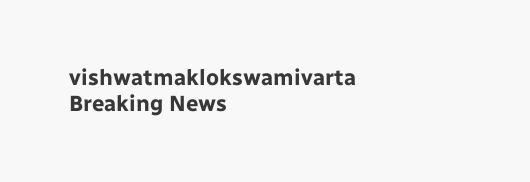vishwatmaklokswamivarta
Breaking News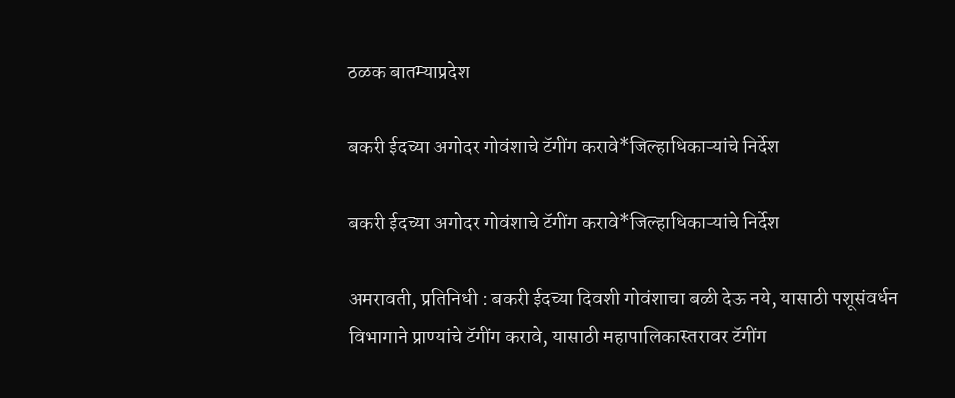ठळक बातम्याप्रदेश

बकरी ईदच्या अगोदर गोवंशाचे टॅगींग करावे*जिल्हाधिकाऱ्यांचे निर्देश

बकरी ईदच्या अगोदर गोवंशाचे टॅगींग करावे*जिल्हाधिकाऱ्यांचे निर्देश

अमरावती, प्रतिनिधी : बकरी ईदच्या दिवशी गोवंशाचा बळी देऊ नये, यासाठी पशूसंवर्धन विभागाने प्राण्यांचे टॅगींग करावे, यासाठी महापालिकास्तरावर टॅगींग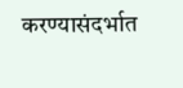करण्यासंदर्भात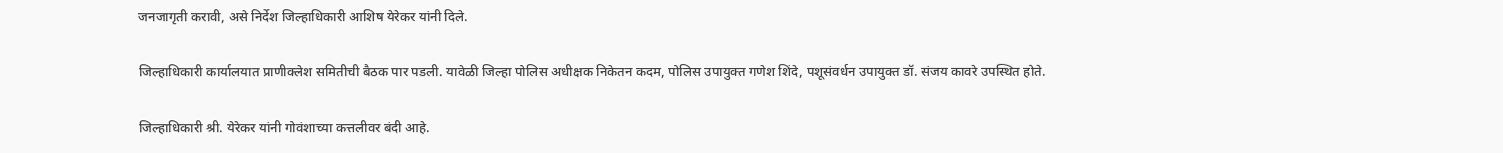जनजागृती करावी, असे निर्देश जिल्हाधिकारी आशिष येरेकर यांनी दिले.

जिल्हाधिकारी कार्यालयात प्राणीक्लेश समितीची बैठक पार पडली. यावेळी जिल्हा पोलिस अधीक्षक निकेतन कदम, पोलिस उपायुक्त गणेश शिंदे, पशूसंवर्धन उपायुक्त डॉ. संजय कावरे उपस्थित होते.

जिल्हाधिकारी श्री. येरेकर यांनी गोवंशाच्या कत्तलीवर बंदी आहे.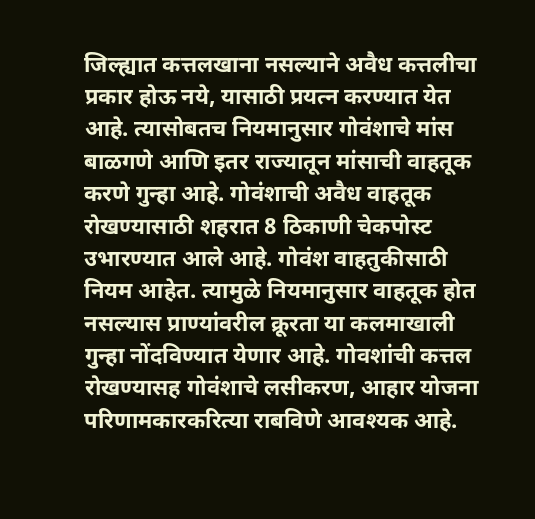जिल्ह्यात कत्तलखाना नसल्याने अवैध कत्तलीचा प्रकार होऊ नये, यासाठी प्रयत्‍न करण्यात येत आहे. त्यासोबतच नियमानुसार गोवंशाचे मांस बाळगणे आणि इतर राज्यातून मांसाची वाहतूक करणे गुन्हा आहे. गोवंशाची अवैध वाहतूक रोखण्यासाठी शहरात 8 ठिकाणी चेकपोस्ट उभारण्यात आले आहे. गोवंश वाहतुकीसाठी नियम आहेत. त्यामुळे नियमानुसार वाहतूक होत नसल्यास प्राण्यांवरील क्रूरता या कलमाखाली गुन्हा नोंदविण्यात येणार आहे. गोवशांची कत्तल रोखण्यासह गोवंशाचे लसीकरण, आहार योजना परिणामकारकरित्या राबविणे आवश्यक आहे.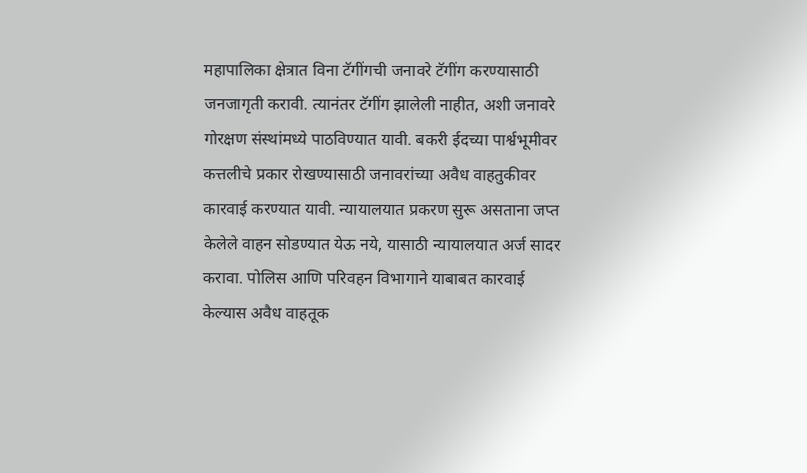महापालिका क्षेत्रात विना टॅगींगची जनावरे टॅगींग करण्यासाठी जनजागृती करावी. त्यानंतर टॅगींग झालेली नाहीत, अशी जनावरे गोरक्षण संस्थांमध्ये पाठविण्यात यावी. बकरी ईदच्या पार्श्वभूमीवर कत्तलीचे प्रकार रोखण्यासाठी जनावरांच्या अवैध वाहतुकीवर कारवाई करण्यात यावी. न्यायालयात प्रकरण सुरू असताना जप्त केलेले वाहन सोडण्यात येऊ नये, यासाठी न्यायालयात अर्ज सादर करावा. पोलिस आणि परिवहन विभागाने याबाबत कारवाई केल्यास अवैध वाहतूक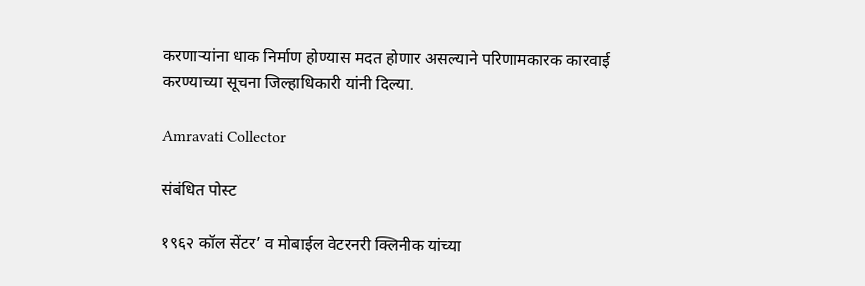करणाऱ्यांना धाक निर्माण होण्यास मदत होणार असल्याने परिणामकारक कारवाई करण्याच्या सूचना जिल्हाधिकारी यांनी दिल्या.

Amravati Collector

संबंधित पोस्ट

१९६२ कॉल सेंटर’ व मोबाईल वेटरनरी क्लिनीक यांच्या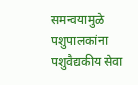समन्वयामुळे पशुपालकांना पशुवैद्यकीय सेवा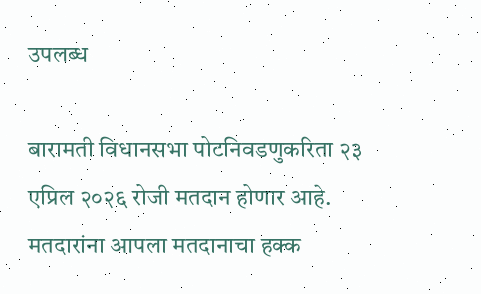उपलब्ध

बारामती विधानसभा पोटनिवडणुकरिता २३ एप्रिल २०२६ रोजी मतदान होणार आहे. मतदारांना आपला मतदानाचा हक्क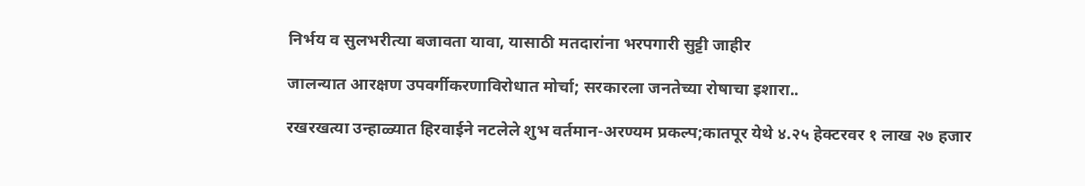निर्भय व सुलभरीत्या बजावता यावा, यासाठी मतदारांना भरपगारी सुट्टी जाहीर

जालन्यात आरक्षण उपवर्गीकरणाविरोधात मोर्चा; सरकारला जनतेच्या रोषाचा इशारा..

रखरखत्या उन्हाळ्यात हिरवाईने नटलेले शुभ वर्तमान-अरण्यम प्रकल्प;कातपूर येथे ४.२५ हेक्टरवर १ लाख २७ हजार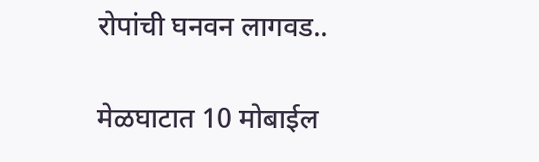रोपांची घनवन लागवड..

मेळघाटात 10 मोबाईल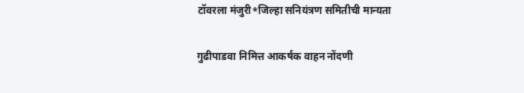टॉवरला मंजुरी*जिल्हा सनियंत्रण समितीची मान्यता

गुढीपाडवा निमित्त आकर्षक वाहन नोंदणी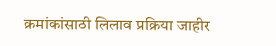क्रमांकांसाठी लिलाव प्रक्रिया जाहीर